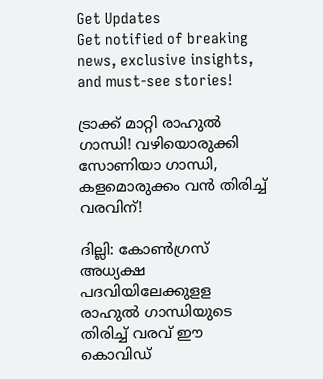Get Updates
Get notified of breaking news, exclusive insights, and must-see stories!

ട്രാക്ക് മാറ്റി രാഹുല്‍ ഗാന്ധി! വഴിയൊരുക്കി സോണിയാ ഗാന്ധി, കളമൊരുക്കം വൻ തിരിച്ച് വരവിന്!

ദില്ലി: കോണ്‍ഗ്രസ് അധ്യക്ഷ പദവിയിലേക്കുളള രാഹുല്‍ ഗാന്ധിയുടെ തിരിച്ച് വരവ് ഈ കൊവിഡ്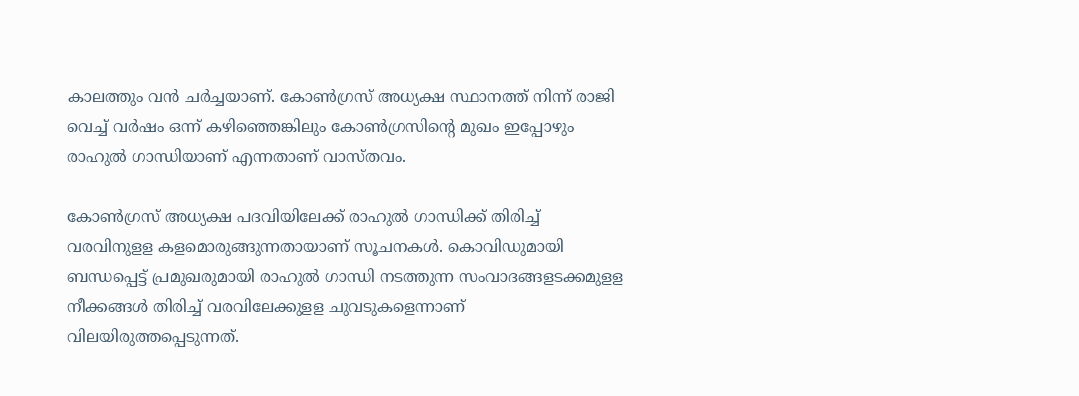കാലത്തും വന്‍ ചര്‍ച്ചയാണ്. കോണ്‍ഗ്രസ് അധ്യക്ഷ സ്ഥാനത്ത് നിന്ന് രാജി വെച്ച് വര്‍ഷം ഒന്ന് കഴിഞ്ഞെങ്കിലും കോണ്‍ഗ്രസിന്റെ മുഖം ഇപ്പോഴും രാഹുല്‍ ഗാന്ധിയാണ് എന്നതാണ് വാസ്തവം.

കോണ്‍ഗ്രസ് അധ്യക്ഷ പദവിയിലേക്ക് രാഹുല്‍ ഗാന്ധിക്ക് തിരിച്ച് വരവിനുളള കളമൊരുങ്ങുന്നതായാണ് സൂചനകള്‍. കൊവിഡുമായി ബന്ധപ്പെട്ട് പ്രമുഖരുമായി രാഹുല്‍ ഗാന്ധി നടത്തുന്ന സംവാദങ്ങളടക്കമുളള നീക്കങ്ങള്‍ തിരിച്ച് വരവിലേക്കുളള ചുവടുകളെന്നാണ് വിലയിരുത്തപ്പെടുന്നത്.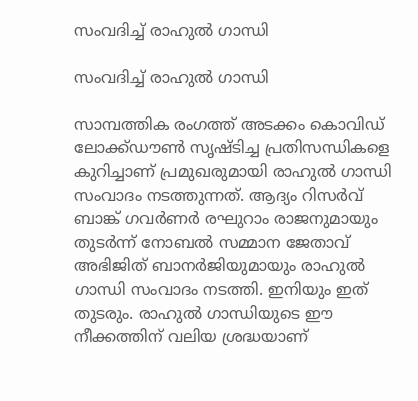സംവദിച്ച് രാഹുൽ ഗാന്ധി

സംവദിച്ച് രാഹുൽ ഗാന്ധി

സാമ്പത്തിക രംഗത്ത് അടക്കം കൊവിഡ് ലോക്ക്ഡൗണ്‍ സൃഷ്ടിച്ച പ്രതിസന്ധികളെ കുറിച്ചാണ് പ്രമുഖരുമായി രാഹുല്‍ ഗാന്ധി സംവാദം നടത്തുന്നത്. ആദ്യം റിസര്‍വ് ബാങ്ക് ഗവര്‍ണര്‍ രഘുറാം രാജനുമായും തുടര്‍ന്ന് നോബല്‍ സമ്മാന ജേതാവ് അഭിജിത് ബാനര്‍ജിയുമായും രാഹുല്‍ ഗാന്ധി സംവാദം നടത്തി. ഇനിയും ഇത് തുടരും. രാഹുല്‍ ഗാന്ധിയുടെ ഈ നീക്കത്തിന് വലിയ ശ്രദ്ധയാണ്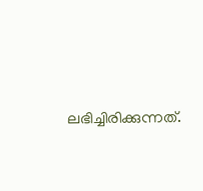ലഭിച്ചിരിക്കുന്നത്.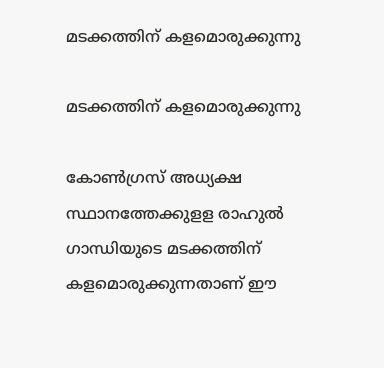മടക്കത്തിന് കളമൊരുക്കുന്നു

മടക്കത്തിന് കളമൊരുക്കുന്നു

കോണ്‍ഗ്രസ് അധ്യക്ഷ സ്ഥാനത്തേക്കുളള രാഹുല്‍ ഗാന്ധിയുടെ മടക്കത്തിന് കളമൊരുക്കുന്നതാണ് ഈ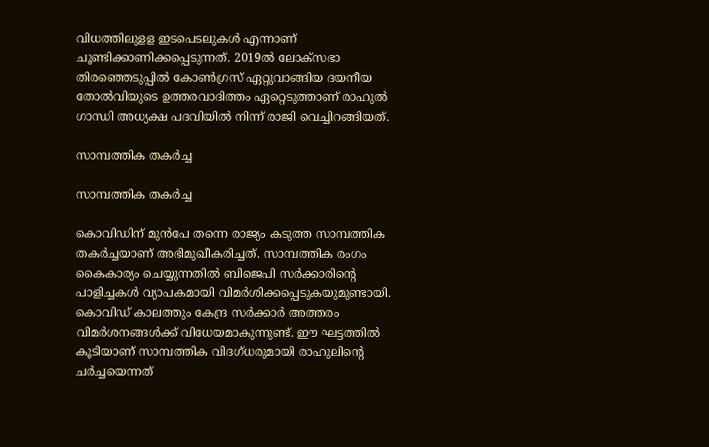വിധത്തിലുളള ഇടപെടലുകള്‍ എന്നാണ് ചൂണ്ടിക്കാണിക്കപ്പെടുന്നത്. 2019ല്‍ ലോക്‌സഭാ തിരഞ്ഞെടുപ്പില്‍ കോണ്‍ഗ്രസ് ഏറ്റുവാങ്ങിയ ദയനീയ തോല്‍വിയുടെ ഉത്തരവാദിത്തം ഏറ്റെടുത്താണ് രാഹുല്‍ ഗാന്ധി അധ്യക്ഷ പദവിയില്‍ നിന്ന് രാജി വെച്ചിറങ്ങിയത്.

സാമ്പത്തിക തകര്‍ച്ച

സാമ്പത്തിക തകര്‍ച്ച

കൊവിഡിന് മുന്‍പേ തന്നെ രാജ്യം കടുത്ത സാമ്പത്തിക തകര്‍ച്ചയാണ് അഭിമുഖീകരിച്ചത്. സാമ്പത്തിക രംഗം കൈകാര്യം ചെയ്യുന്നതില്‍ ബിജെപി സര്‍ക്കാരിന്റെ പാളിച്ചകള്‍ വ്യാപകമായി വിമര്‍ശിക്കപ്പെടുകയുമുണ്ടായി. കൊവിഡ് കാലത്തും കേന്ദ്ര സര്‍ക്കാര്‍ അത്തരം വിമര്‍ശനങ്ങള്‍ക്ക് വിധേയമാകുന്നുണ്ട്. ഈ ഘട്ടത്തില്‍ കൂടിയാണ് സാമ്പത്തിക വിദഗ്ധരുമായി രാഹുലിന്റെ ചര്‍ച്ചയെന്നത്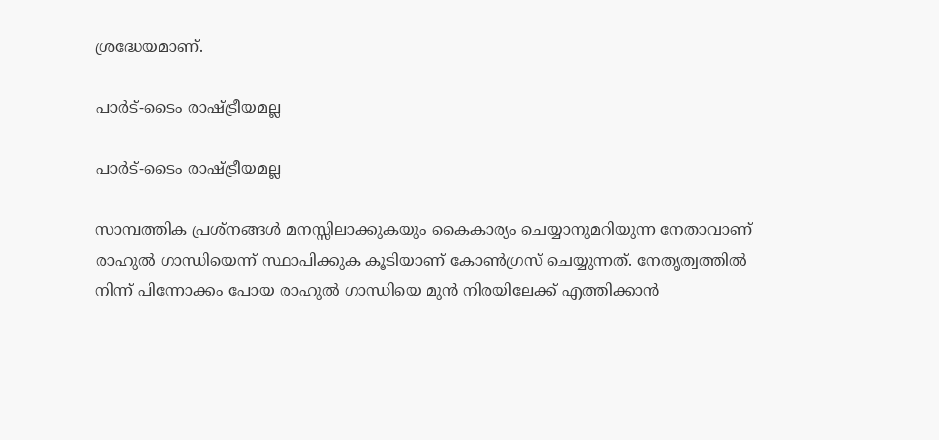ശ്രദ്ധേയമാണ്.

പാര്‍ട്-ടൈം രാഷ്ട്രീയമല്ല

പാര്‍ട്-ടൈം രാഷ്ട്രീയമല്ല

സാമ്പത്തിക പ്രശ്‌നങ്ങള്‍ മനസ്സിലാക്കുകയും കൈകാര്യം ചെയ്യാനുമറിയുന്ന നേതാവാണ് രാഹുല്‍ ഗാന്ധിയെന്ന് സ്ഥാപിക്കുക കൂടിയാണ് കോണ്‍ഗ്രസ് ചെയ്യുന്നത്. നേതൃത്വത്തില്‍ നിന്ന് പിന്നോക്കം പോയ രാഹുല്‍ ഗാന്ധിയെ മുന്‍ നിരയിലേക്ക് എത്തിക്കാന്‍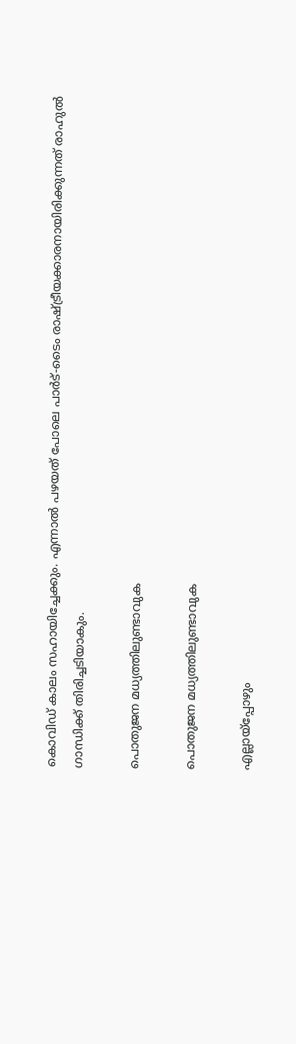കൊവിഡ് കാലം സഹായിച്ചേക്കും. എന്നാല്‍ പഴയത് പോലെ പാര്‍ട്-ടൈം രാഷ്ട്രീയക്കാരനായിരിക്കുന്നത് രാഹുല്‍ ഗാന്ധിക്ക് തിരിച്ചടിയാകും.

പൊതുജന മധ്യത്തിലുണ്ടാവുക

പൊതുജന മധ്യത്തിലുണ്ടാവുക

എല്ലായ്‌പ്പോഴും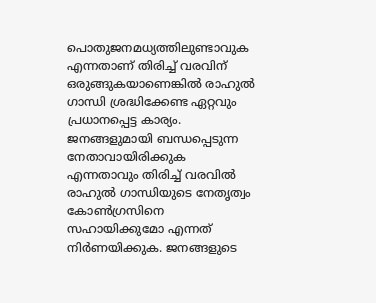പൊതുജനമധ്യത്തിലുണ്ടാവുക എന്നതാണ് തിരിച്ച് വരവിന് ഒരുങ്ങുകയാണെങ്കില്‍ രാഹുല്‍ ഗാന്ധി ശ്രദ്ധിക്കേണ്ട ഏറ്റവും പ്രധാനപ്പെട്ട കാര്യം. ജനങ്ങളുമായി ബന്ധപ്പെടുന്ന നേതാവായിരിക്കുക എന്നതാവും തിരിച്ച് വരവില്‍ രാഹുല്‍ ഗാന്ധിയുടെ നേതൃത്വം കോണ്‍ഗ്രസിനെ സഹായിക്കുമോ എന്നത് നിര്‍ണയിക്കുക. ജനങ്ങളുടെ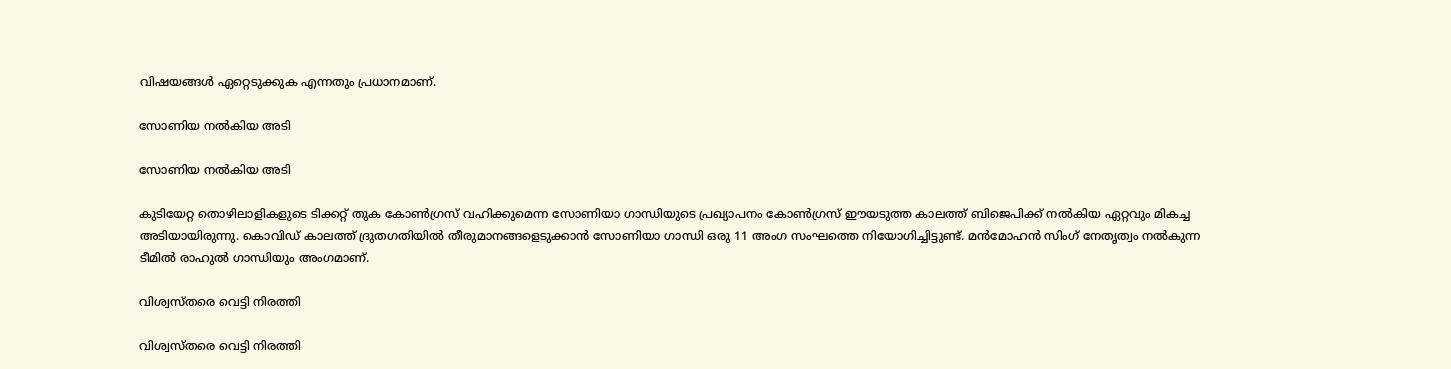വിഷയങ്ങള്‍ ഏറ്റെടുക്കുക എന്നതും പ്രധാനമാണ്.

സോണിയ നൽകിയ അടി

സോണിയ നൽകിയ അടി

കുടിയേറ്റ തൊഴിലാളികളുടെ ടിക്കറ്റ് തുക കോണ്‍ഗ്രസ് വഹിക്കുമെന്ന സോണിയാ ഗാന്ധിയുടെ പ്രഖ്യാപനം കോണ്‍ഗ്രസ് ഈയടുത്ത കാലത്ത് ബിജെപിക്ക് നല്‍കിയ ഏറ്റവും മികച്ച അടിയായിരുന്നു. കൊവിഡ് കാലത്ത് ദ്രുതഗതിയില്‍ തീരുമാനങ്ങളെടുക്കാന്‍ സോണിയാ ഗാന്ധി ഒരു 11 അംഗ സംഘത്തെ നിയോഗിച്ചിട്ടുണ്ട്. മന്‍മോഹന്‍ സിംഗ് നേതൃത്വം നല്‍കുന്ന ടീമില്‍ രാഹുല്‍ ഗാന്ധിയും അംഗമാണ്.

വിശ്വസ്തരെ വെട്ടി നിരത്തി

വിശ്വസ്തരെ വെട്ടി നിരത്തി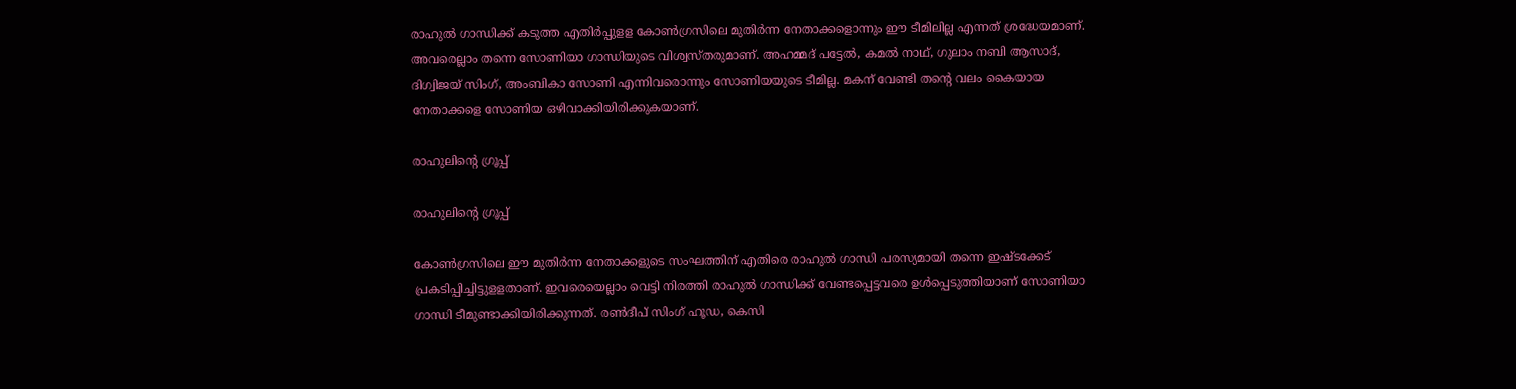രാഹുല്‍ ഗാന്ധിക്ക് കടുത്ത എതിര്‍പ്പുളള കോണ്‍ഗ്രസിലെ മുതിര്‍ന്ന നേതാക്കളൊന്നും ഈ ടീമിലില്ല എന്നത് ശ്രദ്ധേയമാണ്. അവരെല്ലാം തന്നെ സോണിയാ ഗാന്ധിയുടെ വിശ്വസ്തരുമാണ്. അഹമ്മദ് പട്ടേല്‍, കമല്‍ നാഥ്, ഗുലാം നബി ആസാദ്, ദിഗ്വിജയ് സിംഗ്, അംബികാ സോണി എന്നിവരൊന്നും സോണിയയുടെ ടീമില്ല. മകന് വേണ്ടി തന്റെ വലം കൈയായ നേതാക്കളെ സോണിയ ഒഴിവാക്കിയിരിക്കുകയാണ്.

രാഹുലിന്റെ ഗ്രൂപ്പ്

രാഹുലിന്റെ ഗ്രൂപ്പ്

കോണ്‍ഗ്രസിലെ ഈ മുതിര്‍ന്ന നേതാക്കളുടെ സംഘത്തിന് എതിരെ രാഹുല്‍ ഗാന്ധി പരസ്യമായി തന്നെ ഇഷ്ടക്കേട് പ്രകടിപ്പിച്ചിട്ടുളളതാണ്. ഇവരെയെല്ലാം വെട്ടി നിരത്തി രാഹുല്‍ ഗാന്ധിക്ക് വേണ്ടപ്പെട്ടവരെ ഉള്‍പ്പെടുത്തിയാണ് സോണിയാ ഗാന്ധി ടീമുണ്ടാക്കിയിരിക്കുന്നത്. രണ്‍ദീപ് സിംഗ് ഹൂഡ, കെസി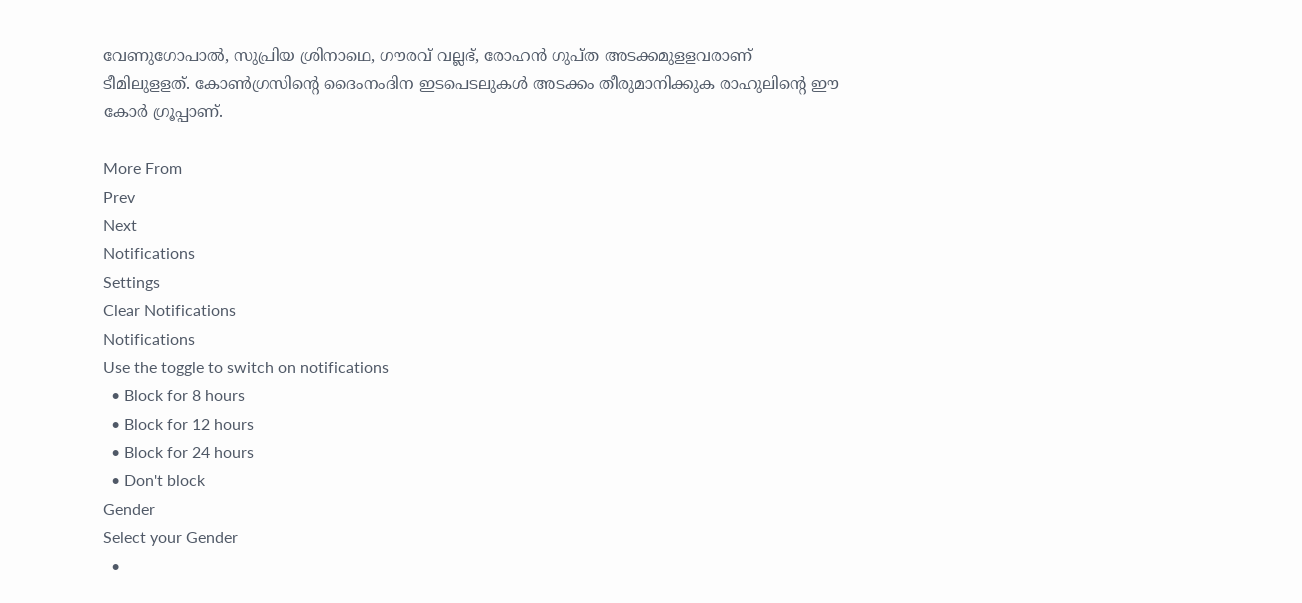വേണുഗോപാല്‍, സുപ്രിയ ശ്രിനാഥെ, ഗൗരവ് വല്ലഭ്, രോഹന്‍ ഗുപ്ത അടക്കമുളളവരാണ് ടീമിലുളളത്. കോണ്‍ഗ്രസിന്റെ ദൈംനംദിന ഇടപെടലുകള്‍ അടക്കം തീരുമാനിക്കുക രാഹുലിന്റെ ഈ കോര്‍ ഗ്രൂപ്പാണ്.

More From
Prev
Next
Notifications
Settings
Clear Notifications
Notifications
Use the toggle to switch on notifications
  • Block for 8 hours
  • Block for 12 hours
  • Block for 24 hours
  • Don't block
Gender
Select your Gender
  •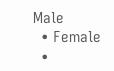Male
  • Female
  •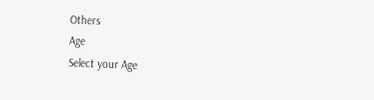Others
Age
Select your Age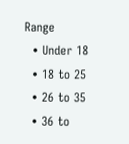Range
  • Under 18
  • 18 to 25
  • 26 to 35
  • 36 to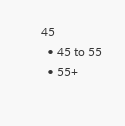45
  • 45 to 55
  • 55+